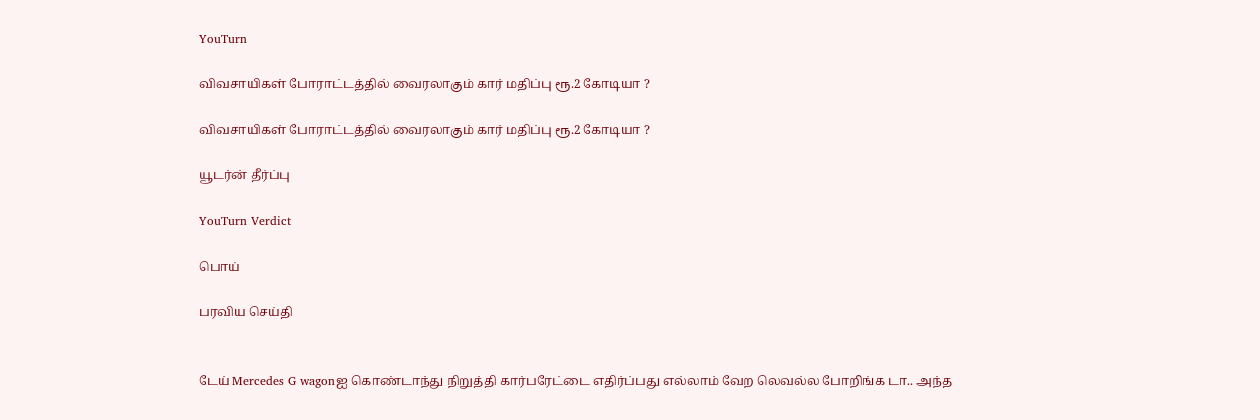YouTurn

விவசாயிகள் போராட்டத்தில் வைரலாகும் கார் மதிப்பு ரூ.2 கோடியா ?

விவசாயிகள் போராட்டத்தில் வைரலாகும் கார் மதிப்பு ரூ.2 கோடியா ?

யூடர்ன் தீர்ப்பு

YouTurn Verdict

பொய்

பரவிய செய்தி


டேய் Mercedes G wagonஐ கொண்டாந்து நிறுத்தி கார்பரேட்டை எதிர்ப்பது எல்லாம் வேற லெவல்ல போறிங்க டா.. அந்த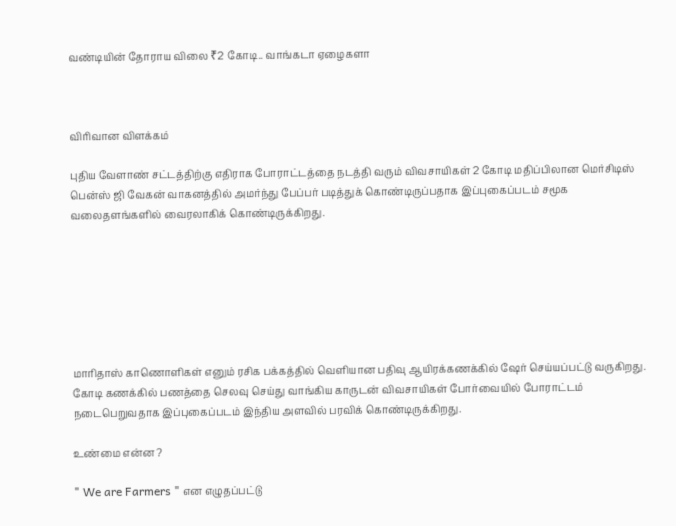வண்டியின் தோராய விலை ₹2 கோடி.. வாங்கடா ஏழைகளா



விரிவான விளக்கம்

புதிய வேளாண் சட்டத்திற்கு எதிராக போராட்டத்தை நடத்தி வரும் விவசாயிகள் 2 கோடி மதிப்பிலான மெர்சிடிஸ் பென்ஸ் ஜி வேகன் வாகனத்தில் அமர்ந்து பேப்பர் படித்துக் கொண்டிருப்பதாக இப்புகைப்படம் சமூக வலைதளங்களில் வைரலாகிக் கொண்டிருக்கிறது.







மாரிதாஸ் காணொளிகள் எனும் ரசிக பக்கத்தில் வெளியான பதிவு ஆயிரக்கணக்கில் ஷேர் செய்யப்பட்டு வருகிறது. கோடி கணக்கில் பணத்தை செலவு செய்து வாங்கிய காருடன் விவசாயிகள் போர்வையில் போராட்டம் நடைபெறுவதாக இப்புகைப்படம் இந்திய அளவில் பரவிக் கொண்டிருக்கிறது.

உண்மை என்ன ?

" We are Farmers " என எழுதப்பட்டு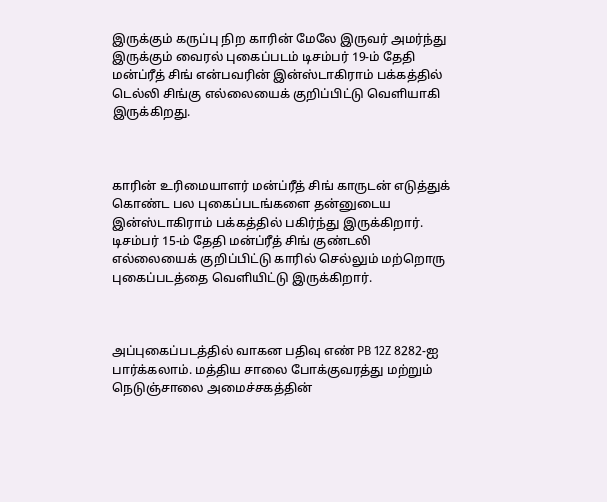இருக்கும் கருப்பு நிற காரின் மேலே இருவர் அமர்ந்து இருக்கும் வைரல் புகைப்படம் டிசம்பர் 19-ம் தேதி மன்ப்ரீத் சிங் என்பவரின் இன்ஸ்டாகிராம் பக்கத்தில் டெல்லி சிங்கு எல்லையைக் குறிப்பிட்டு வெளியாகி இருக்கிறது.



காரின் உரிமையாளர் மன்ப்ரீத் சிங் காருடன் எடுத்துக் கொண்ட பல புகைப்படங்களை தன்னுடைய இன்ஸ்டாகிராம் பக்கத்தில் பகிர்ந்து இருக்கிறார். டிசம்பர் 15-ம் தேதி மன்ப்ரீத் சிங் குண்டலி எல்லையைக் குறிப்பிட்டு காரில் செல்லும் மற்றொரு புகைப்படத்தை வெளியிட்டு இருக்கிறார்.



அப்புகைப்படத்தில் வாகன பதிவு எண் PB 12Z 8282-ஐ பார்க்கலாம். மத்திய சாலை போக்குவரத்து மற்றும் நெடுஞ்சாலை அமைச்சகத்தின்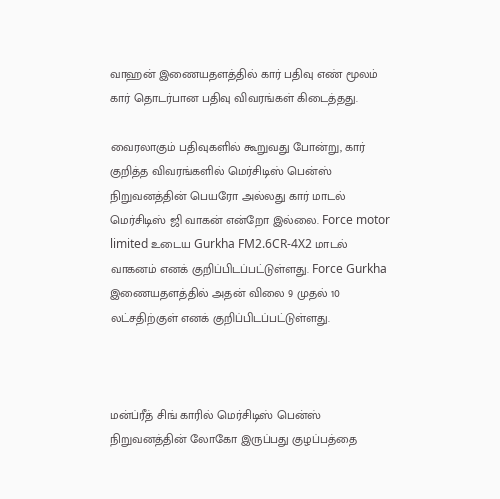வாஹன் இணையதளத்தில் கார் பதிவு எண் மூலம் கார் தொடர்பான பதிவு விவரங்கள் கிடைத்தது.

வைரலாகும் பதிவுகளில் கூறுவது போன்று, கார் குறித்த விவரங்களில் மெர்சிடிஸ் பென்ஸ் நிறுவனத்தின் பெயரோ அல்லது கார் மாடல் மெர்சிடிஸ் ஜி வாகன் என்றோ இல்லை. Force motor limited உடைய Gurkha FM2.6CR-4X2 மாடல் வாகனம் எனக் குறிப்பிடப்பட்டுள்ளது. Force Gurkha இணையதளத்தில் அதன் விலை 9 முதல் 10 லட்சதிற்குள் எனக் குறிப்பிடப்பட்டுள்ளது.



மன்ப்ரீத் சிங் காரில் மெர்சிடிஸ் பென்ஸ் நிறுவனத்தின் லோகோ இருப்பது குழப்பத்தை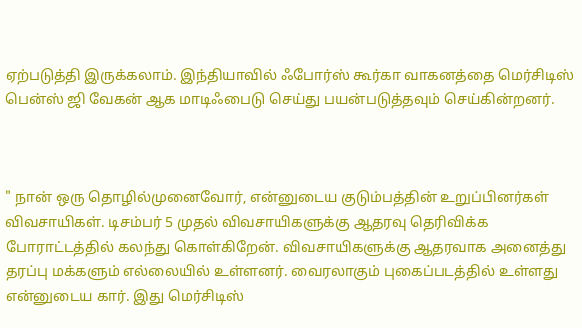ஏற்படுத்தி இருக்கலாம். இந்தியாவில் ஃபோர்ஸ் கூர்கா வாகனத்தை மெர்சிடிஸ் பென்ஸ் ஜி வேகன் ஆக மாடிஃபைடு செய்து பயன்படுத்தவும் செய்கின்றனர்.



" நான் ஒரு தொழில்முனைவோர், என்னுடைய குடும்பத்தின் உறுப்பினர்கள் விவசாயிகள். டிசம்பர் 5 முதல் விவசாயிகளுக்கு ஆதரவு தெரிவிக்க போராட்டத்தில் கலந்து கொள்கிறேன். விவசாயிகளுக்கு ஆதரவாக அனைத்து தரப்பு மக்களும் எல்லையில் உள்ளனர். வைரலாகும் புகைப்படத்தில் உள்ளது என்னுடைய கார். இது மெர்சிடிஸ்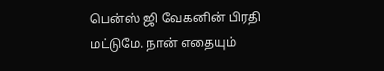பென்ஸ் ஜி வேகனின் பிரதி மட்டுமே. நான் எதையும்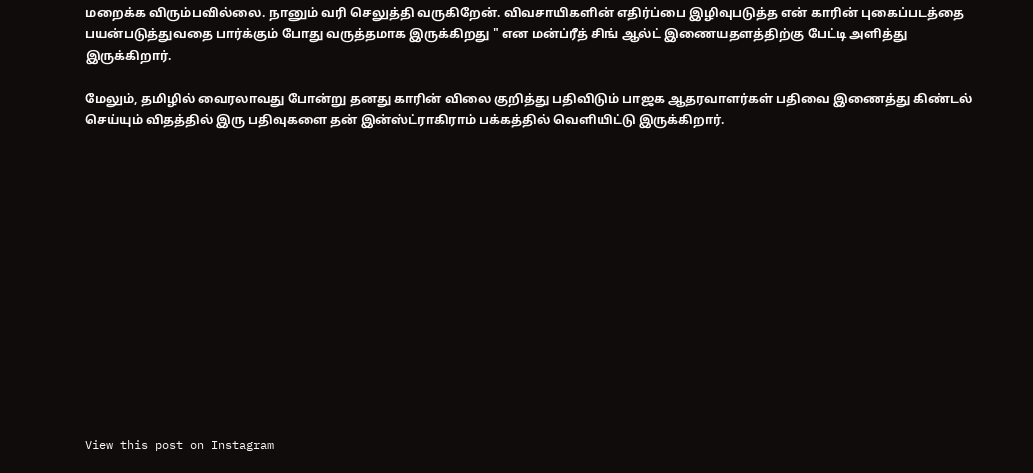மறைக்க விரும்பவில்லை. நானும் வரி செலுத்தி வருகிறேன். விவசாயிகளின் எதிர்ப்பை இழிவுபடுத்த என் காரின் புகைப்படத்தை பயன்படுத்துவதை பார்க்கும் போது வருத்தமாக இருக்கிறது " என மன்ப்ரீத் சிங் ஆல்ட் இணையதளத்திற்கு பேட்டி அளித்து இருக்கிறார்.

மேலும், தமிழில் வைரலாவது போன்று தனது காரின் விலை குறித்து பதிவிடும் பாஜக ஆதரவாளர்கள் பதிவை இணைத்து கிண்டல் செய்யும் விதத்தில் இரு பதிவுகளை தன் இன்ஸ்ட்ராகிராம் பக்கத்தில் வெளியிட்டு இருக்கிறார்.














View this post on Instagram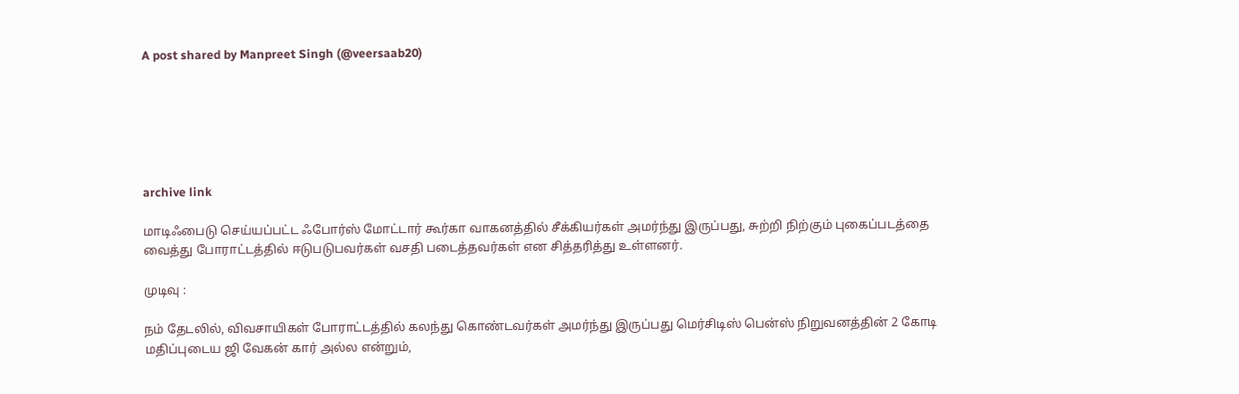A post shared by Manpreet Singh (@veersaab20)






archive link

மாடிஃபைடு செய்யப்பட்ட ஃபோர்ஸ் மோட்டார் கூர்கா வாகனத்தில் சீக்கியர்கள் அமர்ந்து இருப்பது, சுற்றி நிற்கும் புகைப்படத்தை வைத்து போராட்டத்தில் ஈடுபடுபவர்கள் வசதி படைத்தவர்கள் என சித்தரித்து உள்ளனர்.

முடிவு :

நம் தேடலில், விவசாயிகள் போராட்டத்தில் கலந்து கொண்டவர்கள் அமர்ந்து இருப்பது மெர்சிடிஸ் பென்ஸ் நிறுவனத்தின் 2 கோடி மதிப்புடைய ஜி வேகன் கார் அல்ல என்றும்,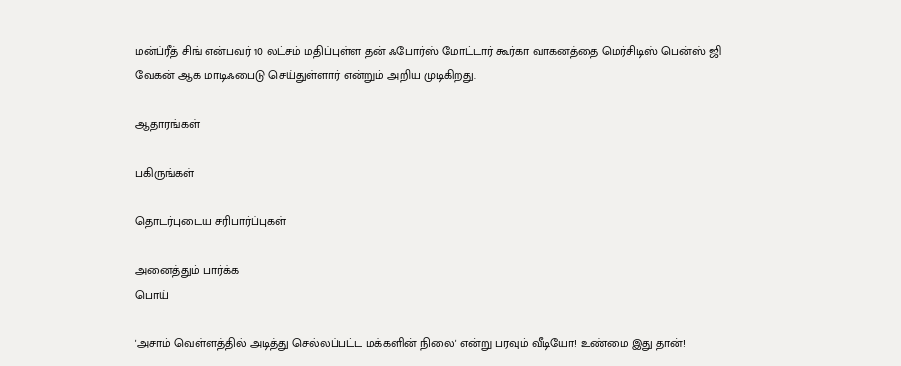மன்ப்ரீத் சிங் என்பவர் 10 லட்சம் மதிப்புள்ள தன் ஃபோர்ஸ் மோட்டார் கூர்கா வாகனத்தை மெர்சிடிஸ் பென்ஸ் ஜி வேகன் ஆக மாடிஃபைடு செய்துள்ளார் என்றும் அறிய முடிகிறது.

ஆதாரங்கள்

பகிருங்கள்

தொடர்புடைய சரிபார்ப்புகள்

அனைத்தும் பார்க்க
பொய்

'அசாம் வெள்ளத்தில் அடித்து செல்லப்பட்ட மக்களின் நிலை' என்று பரவும் வீடியோ! உண்மை இது தான்!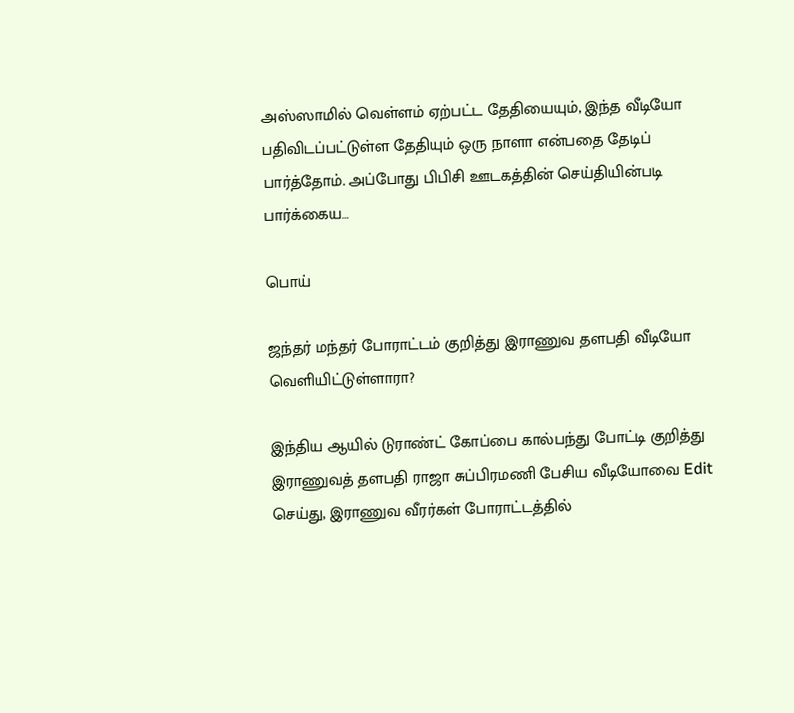அஸ்ஸாமில் வெள்ளம் ஏற்பட்ட தேதியையும், இந்த வீடியோ பதிவிடப்பட்டுள்ள தேதியும் ஒரு நாளா என்பதை தேடிப் பார்த்தோம். அப்போது பிபிசி ஊடகத்தின் செய்தியின்படி பார்க்கைய…

பொய்

ஜந்தர் மந்தர் போராட்டம் குறித்து இராணுவ தளபதி வீடியோ வெளியிட்டுள்ளாரா?

இந்திய ஆயில் டுராண்ட் கோப்பை கால்பந்து போட்டி குறித்து இராணுவத் தளபதி ராஜா சுப்பிரமணி பேசிய வீடியோவை Edit செய்து, இராணுவ வீரர்கள் போராட்டத்தில்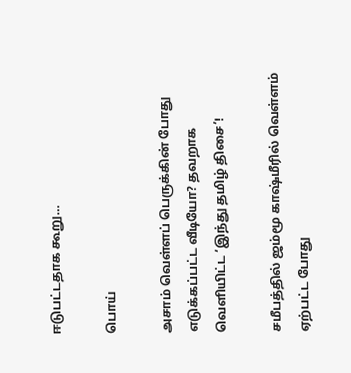ஈடுபட்டதாக கூறு…

பொய்

அசாம் வெள்ளப் பெருக்கின் போது எடுக்கப்பட்ட வீடியோ? தவறாக வெளியிட்ட ‘இந்து தமிழ் திசை’!

சமீபத்தில் ஜம்மூ காஷ்மீரில் வெள்ளம் ஏற்பட்ட போது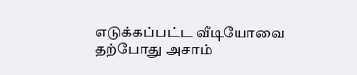எடுக்கப்பட்ட வீடியோவை தற்போது அசாம்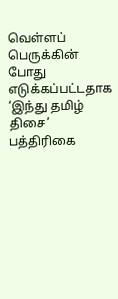வெள்ளப் பெருக்கின் போது எடுக்கப்பட்டதாக ‘இந்து தமிழ் திசை’ பத்திரிகை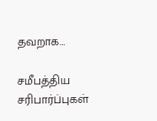தவறாக…

சமீபத்திய சரிபார்ப்புகள்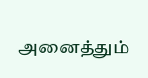அனைத்தும்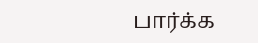பார்க்க